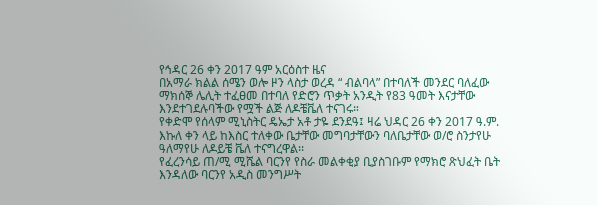የኅዳር 26 ቀን 2017 ዓም አርዕስተ ዜና
በአማራ ክልል ሰሜን ወሎ ዞን ላስታ ወረዳ “ ብልባላ” በተባለች መንደር ባለፈው ማክሰኞ ሌሊት ተፈፀመ በተባለ የድሮን ጥቃት አንዲት የ83 ዓመት እናታቸው እንደተገደሉባችው የሟች ልጅ ለዶቼቬለ ተናገሩ።
የቀድሞ የሰላም ሚኒስትር ዴኤታ አቶ ታዬ ደንደዓ፤ ዛሬ ህዳር 26 ቀን 2017 ዓ.ም. እኩለ ቀን ላይ ከእስር ተለቀው ቤታቸው መግባታቸውን ባለቤታቸው ወ/ሮ ስንታየሁ ዓለማየሁ ለዶይቼ ቬለ ተናግረዋል፡፡
የፈረንሳይ ጠ/ሚ ሚሼል ባርንየ የስራ መልቀቂያ ቢያስገቡም የማክሮ ጽህፈት ቤት እንዳለው ባርንየ አዲስ መንግሥት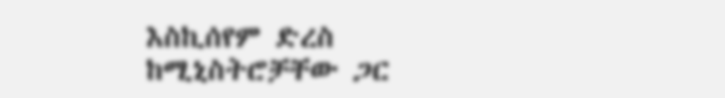እስኪሰየም ድረስ ከሚኒስትሮቻቸው ጋር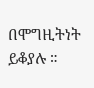በሞግዚትነት ይቆያሉ ።